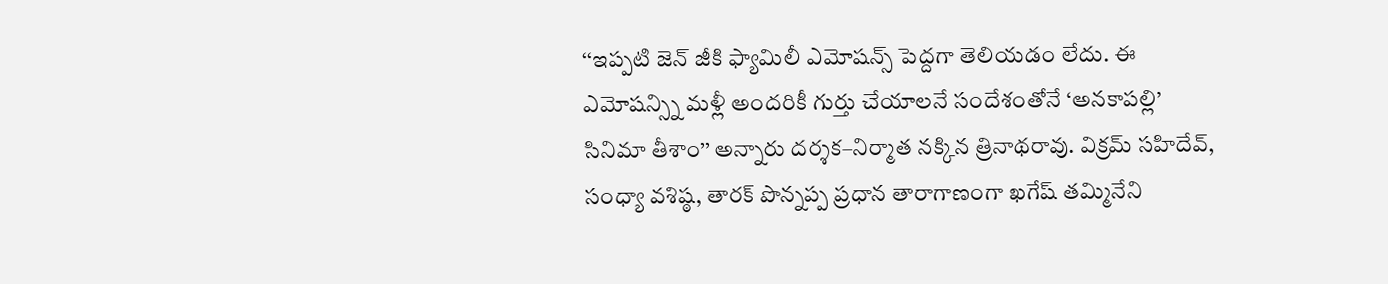‘‘ఇప్పటి జెన్ జీకి ఫ్యామిలీ ఎమోషన్స్ పెద్దగా తెలియడం లేదు. ఈ ఎమోషన్స్ని మళ్లీ అందరికీ గుర్తు చేయాలనే సందేశంతోనే ‘అనకాపల్లి’ సినిమా తీశాం’’ అన్నారు దర్శక–నిర్మాత నక్కిన త్రినాథరావు. విక్రమ్ సహిదేవ్, సంధ్యా వశిష్ఠ, తారక్ పొన్నప్ప ప్రధాన తారాగాణంగా ఖగేష్ తమ్మినేని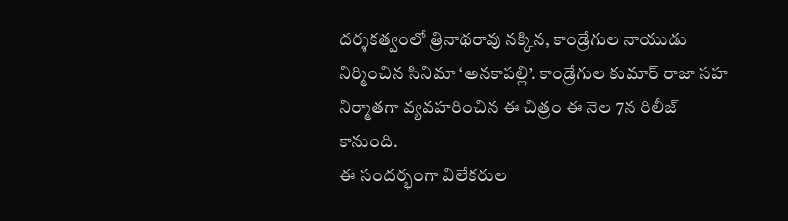దర్శకత్వంలో త్రినాథరావు నక్కిన, కాండ్రేగుల నాయుడు నిర్మించిన సినిమా ‘అనకాపల్లి’. కాండ్రేగుల కుమార్ రాజా సహ నిర్మాతగా వ్యవహరించిన ఈ చిత్రం ఈ నెల 7న రిలీజ్ కానుంది.
ఈ సందర్భంగా విలేకరుల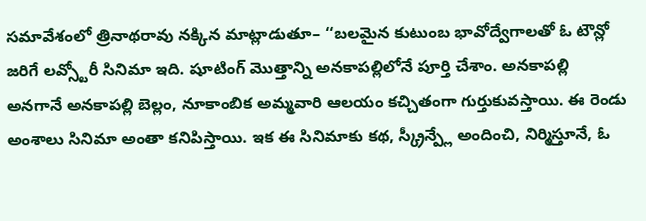సమావేశంలో త్రినాథరావు నక్కిన మాట్లాడుతూ– ‘‘బలమైన కుటుంబ భావోద్వేగాలతో ఓ టౌన్లో జరిగే లవ్స్టోరీ సినిమా ఇది. షూటింగ్ మొత్తాన్ని అనకాపల్లిలోనే పూర్తి చేశాం. అనకాపల్లి అనగానే అనకాపల్లి బెల్లం, నూకాంబిక అమ్మవారి ఆలయం కచ్చితంగా గుర్తుకువస్తాయి. ఈ రెండు అంశాలు సినిమా అంతా కనిపిస్తాయి. ఇక ఈ సినిమాకు కథ, స్క్రీన్ప్లే అందించి, నిర్మిస్తూనే, ఓ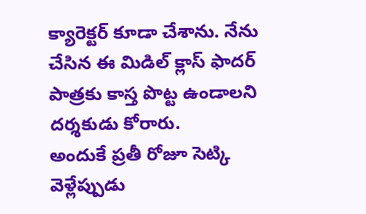క్యారెక్టర్ కూడా చేశాను. నేను చేసిన ఈ మిడిల్ క్లాస్ ఫాదర్ పాత్రకు కాస్త పొట్ట ఉండాలని దర్శకుడు కోరారు.
అందుకే ప్రతీ రోజూ సెట్కి వెళ్లేప్పుడు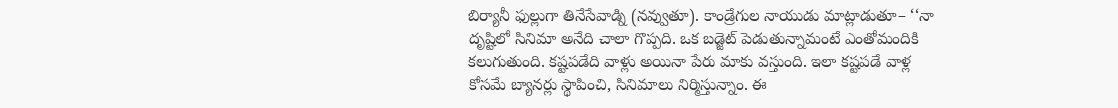బిర్యానీ ఫుల్లుగా తినేసేవాడ్ని (నవ్వుతూ). కాండ్రేగుల నాయుడు మాట్లాడుతూ– ‘‘నా దృష్టిలో సినిమా అనేది చాలా గొప్పది. ఒక బడ్జెట్ పెడుతున్నామంటే ఎంతోమందికి కలుగుతుంది. కష్టపడేది వాళ్లు అయినా పేరు మాకు వస్తుంది. ఇలా కష్టపడే వాళ్ల కోసమే బ్యానర్లు స్థాపించి, సినిమాలు నిర్మిస్తున్నాం. ఈ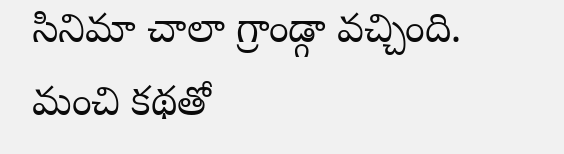సినిమా చాలా గ్రాండ్గా వచ్చింది. మంచి కథతో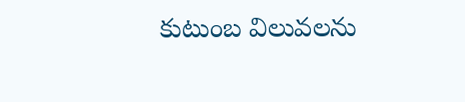కుటుంబ విలువలను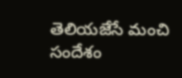తెలియజేసే మంచి సందేశం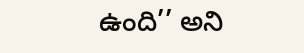ఉంది’’ అని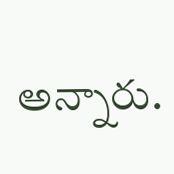అన్నారు.